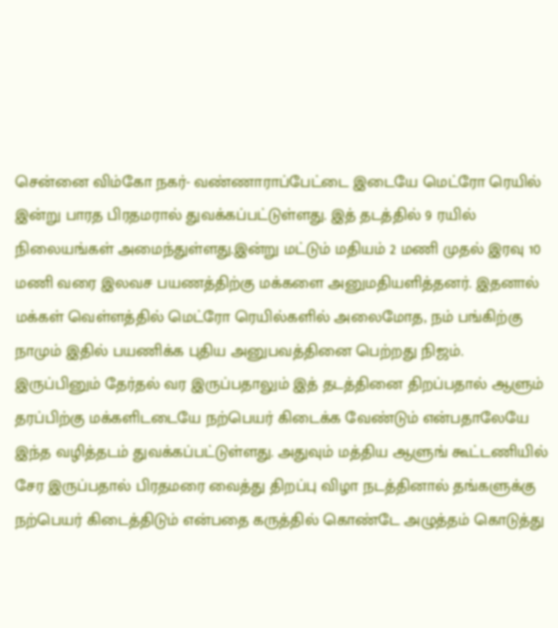சென்னை விம்கோ நகர்- வண்ணாராப்பேட்டை இடையே மெட்ரோ ரெயில் இன்று பாரத பிரதமரால் துவக்கப்பட்டுள்ளது. இத் தடத்தில் 9 ரயில் நிலையங்கள் அமைந்துள்ளது.இன்று மட்டும் மதியம் 2 மணி முதல் இரவு 10 மணி வரை இலவச பயணத்திற்கு மக்களை அனுமதியளித்தனர். இதனால் மக்கள் வெள்ளத்தில் மெட்ரோ ரெயில்களில் அலைமோத, நம் பங்கிற்கு நாமும் இதில் பயணிக்க புதிய அனுபவத்தினை பெற்றது நிஜம்.
இருப்பினும் தேர்தல் வர இருப்பதாலும் இத் தடத்தினை திறப்பதால் ஆளும் தரப்பிற்கு மக்களிடடையே நற்பெயர் கிடைக்க வேண்டும் என்பதாலேயே இந்த வழித்தடம் துவக்கப்பட்டுள்ளது. அதுவும் மத்திய ஆளுங் கூட்டணியில் சேர இருப்பதால் பிரதமரை வைத்து திறப்பு விழா நடத்தினால் தங்களுக்கு நற்பெயர் கிடைத்திடும் என்பதை கருத்தில் கொண்டே அழுத்தம் கொடுத்து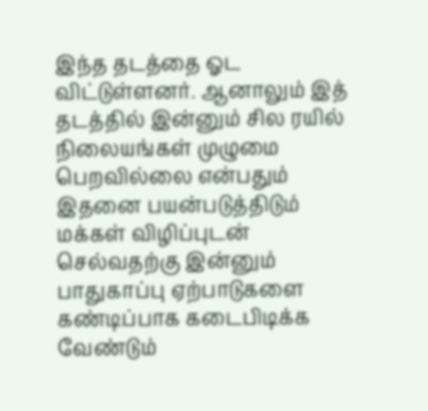இந்த தடத்தை ஓட விட்டுள்ளனர். ஆனாலும் இத் தடத்தில் இன்னும் சில ரயில் நிலையங்கள் முழுமை பெறவில்லை என்பதும் இதனை பயன்படுத்திடும் மக்கள் விழிப்புடன் செல்வதற்கு இன்னும் பாதுகாப்பு ஏற்பாடுகளை கண்டிப்பாக கடைபிடிக்க வேண்டும்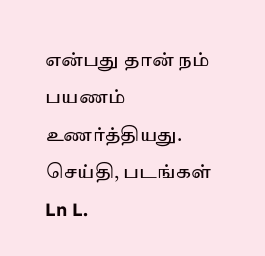என்பது தான் நம் பயணம் உணர்த்தியது.
செய்தி, படங்கள்
Ln L.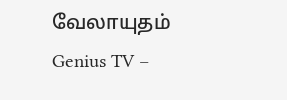வேலாயுதம்
Genius TV –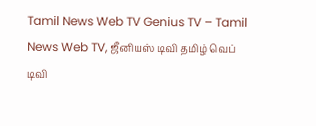Tamil News Web TV Genius TV – Tamil News Web TV, ஜீனியஸ் டிவி தமிழ் வெப் டிவி